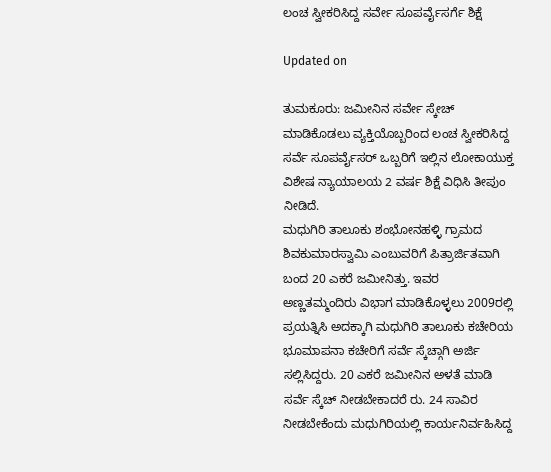ಲಂಚ ಸ್ವೀಕರಿಸಿದ್ದ ಸರ್ವೇ ಸೂಪರ್ವೈಸರ್ಗೆ ಶಿಕ್ಷೆ

Updated on

ತುಮಕೂರು: ಜಮೀನಿನ ಸರ್ವೇ ಸ್ಕೇಚ್ ಮಾಡಿಕೊಡಲು ವ್ಯಕ್ತಿಯೊಬ್ಬರಿಂದ ಲಂಚ ಸ್ವೀಕರಿಸಿದ್ದ ಸರ್ವೆ ಸೂಪರ್ವೈಸರ್ ಒಬ್ಬರಿಗೆ ಇಲ್ಲಿನ ಲೋಕಾಯುಕ್ತ ವಿಶೇಷ ನ್ಯಾಯಾಲಯ 2 ವರ್ಷ ಶಿಕ್ಷೆ ವಿಧಿಸಿ ತೀಪುಂ ನೀಡಿದೆ.
ಮಧುಗಿರಿ ತಾಲೂಕು ಶಂಭೋನಹಳ್ಳಿ ಗ್ರಾಮದ ಶಿವಕುಮಾರಸ್ವಾಮಿ ಎಂಬುವರಿಗೆ ಪಿತ್ರಾರ್ಜಿತವಾಗಿ ಬಂದ 20 ಎಕರೆ ಜಮೀನಿತ್ತು. ಇವರ ಅಣ್ಣತಮ್ಮಂದಿರು ವಿಭಾಗ ಮಾಡಿಕೊಳ್ಳಲು 2009ರಲ್ಲಿ ಪ್ರಯತ್ನಿಸಿ ಅದಕ್ಕಾಗಿ ಮಧುಗಿರಿ ತಾಲೂಕು ಕಚೇರಿಯ ಭೂಮಾಪನಾ ಕಚೇರಿಗೆ ಸರ್ವೆ ಸ್ಕೆಚ್ಗಾಗಿ ಅರ್ಜಿ ಸಲ್ಲಿಸಿದ್ದರು. 20 ಎಕರೆ ಜಮೀನಿನ ಅಳತೆ ಮಾಡಿ ಸರ್ವೆ ಸ್ಕೆಚ್ ನೀಡಬೇಕಾದರೆ ರು. 24 ಸಾವಿರ ನೀಡಬೇಕೆಂದು ಮಧುಗಿರಿಯಲ್ಲಿ ಕಾರ್ಯನಿರ್ವಹಿಸಿದ್ದ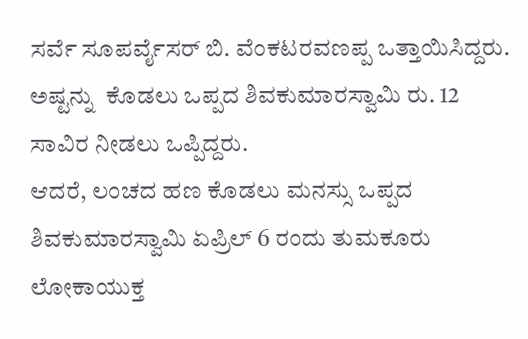ಸರ್ವೆ ಸೂಪರ್ವೈಸರ್ ಬಿ. ವೆಂಕಟರವಣಪ್ಪ ಒತ್ತಾಯಿಸಿದ್ದರು.  ಅಷ್ಟನ್ನು  ಕೊಡಲು ಒಪ್ಪದ ಶಿವಕುಮಾರಸ್ವಾಮಿ ರು. 12 ಸಾವಿರ ನೀಡಲು ಒಪ್ಪಿದ್ದರು.
ಆದರೆ, ಲಂಚದ ಹಣ ಕೊಡಲು ಮನಸ್ಸು ಒಪ್ಪದ ಶಿವಕುಮಾರಸ್ವಾಮಿ ಏಪ್ರಿಲ್ 6 ರಂದು ತುಮಕೂರು ಲೋಕಾಯುಕ್ತ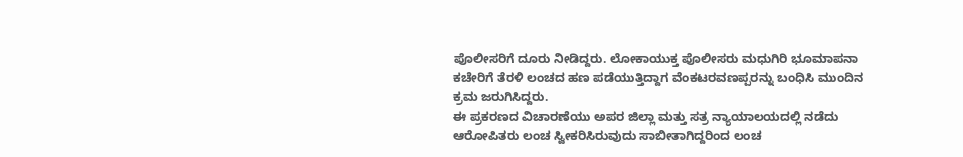ಪೊಲೀಸರಿಗೆ ದೂರು ನೀಡಿದ್ದರು. ಲೋಕಾಯುಕ್ತ ಪೊಲೀಸರು ಮಧುಗಿರಿ ಭೂಮಾಪನಾ ಕಚೇರಿಗೆ ತೆರಳಿ ಲಂಚದ ಹಣ ಪಡೆಯುತ್ತಿದ್ದಾಗ ವೆಂಕಟರವಣಪ್ಪರನ್ನು ಬಂಧಿಸಿ ಮುಂದಿನ ಕ್ರಮ ಜರುಗಿಸಿದ್ದರು.
ಈ ಪ್ರಕರಣದ ವಿಚಾರಣೆಯು ಅಪರ ಜಿಲ್ಲಾ ಮತ್ತು ಸತ್ರ ನ್ಯಾಯಾಲಯದಲ್ಲಿ ನಡೆದು ಆರೋಪಿತರು ಲಂಚ ಸ್ವೀಕರಿಸಿರುವುದು ಸಾಬೀತಾಗಿದ್ದರಿಂದ ಲಂಚ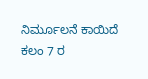ನಿರ್ಮೂಲನೆ ಕಾಯಿದೆ ಕಲಂ 7 ರ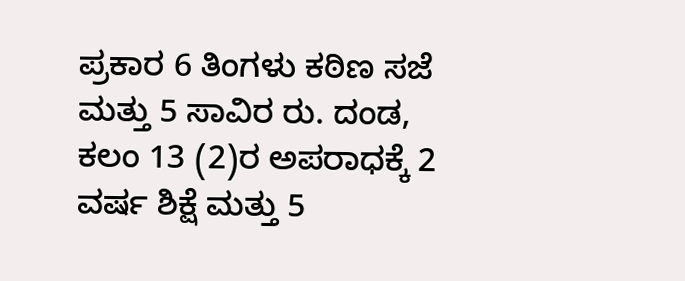ಪ್ರಕಾರ 6 ತಿಂಗಳು ಕಠಿಣ ಸಜೆ ಮತ್ತು 5 ಸಾವಿರ ರು. ದಂಡ, ಕಲಂ 13 (2)ರ ಅಪರಾಧಕ್ಕೆ 2 ವರ್ಷ ಶಿಕ್ಷೆ ಮತ್ತು 5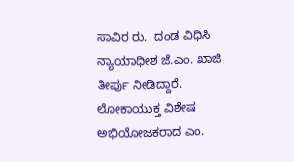ಸಾವಿರ ರು.  ದಂಡ ವಿಧಿಸಿ ನ್ಯಾಯಾಧೀಶ ಜೆ.ಎಂ. ಖಾಜಿ ತೀರ್ಪು ನೀಡಿದ್ದಾರೆ.
ಲೋಕಾಯುಕ್ತ ವಿಶೇಷ ಅಭಿಯೋಜಕರಾದ ಎಂ.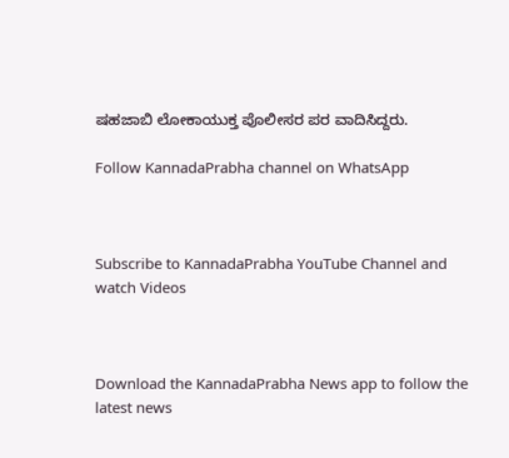ಷಹಜಾಬಿ ಲೋಕಾಯುಕ್ತ ಪೊಲೀಸರ ಪರ ವಾದಿಸಿದ್ದರು.

Follow KannadaPrabha channel on WhatsApp



Subscribe to KannadaPrabha YouTube Channel and watch Videos



Download the KannadaPrabha News app to follow the latest news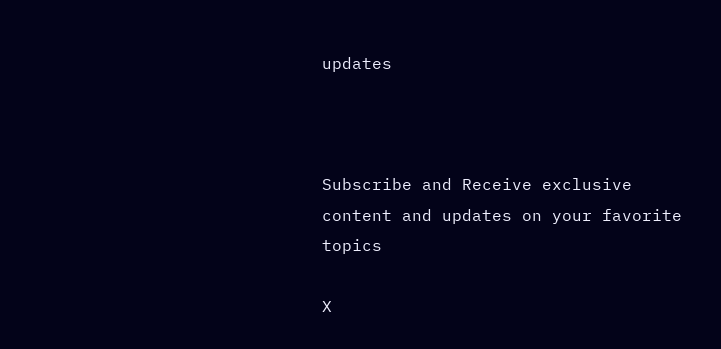updates



Subscribe and Receive exclusive content and updates on your favorite topics

X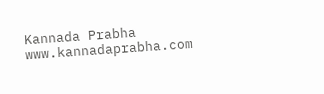Kannada Prabha
www.kannadaprabha.com